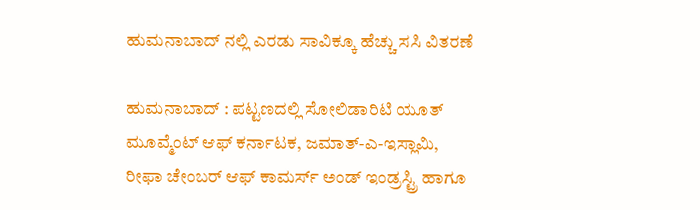ಹುಮನಾಬಾದ್ ನಲ್ಲಿ ಎರಡು ಸಾವಿಕ್ಕೂ ಹೆಚ್ಚು ಸಸಿ ವಿತರಣೆ

ಹುಮನಾಬಾದ್ : ಪಟ್ಟಣದಲ್ಲಿ ಸೋಲಿಡಾರಿಟಿ ಯೂತ್ ಮೂವ್ಮೆಂಟ್ ಆಫ್ ಕರ್ನಾಟಕ, ಜಮಾತ್-ಎ-ಇಸ್ಲಾಮಿ, ರೀಫಾ ಚೇಂಬರ್ ಆಫ್ ಕಾಮರ್ಸ್ ಅಂಡ್ ಇಂಡ್ರಸ್ಟ್ರಿ ಹಾಗೂ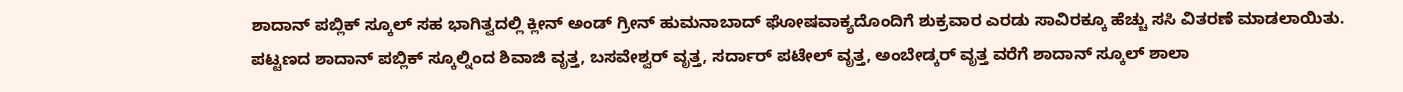ಶಾದಾನ್ ಪಬ್ಲಿಕ್ ಸ್ಕೂಲ್ ಸಹ ಭಾಗಿತ್ವದಲ್ಲಿ ಕ್ಲೀನ್ ಅಂಡ್ ಗ್ರೀನ್ ಹುಮನಾಬಾದ್ ಘೋಷವಾಕ್ಯದೊಂದಿಗೆ ಶುಕ್ರವಾರ ಎರಡು ಸಾವಿರಕ್ಕೂ ಹೆಚ್ಚು ಸಸಿ ವಿತರಣೆ ಮಾಡಲಾಯಿತು.
ಪಟ್ಟಣದ ಶಾದಾನ್ ಪಬ್ಲಿಕ್ ಸ್ಕೂಲ್ನಿಂದ ಶಿವಾಜಿ ವೃತ್ತ, ಬಸವೇಶ್ವರ್ ವೃತ್ತ, ಸರ್ದಾರ್ ಪಟೇಲ್ ವೃತ್ತ, ಅಂಬೇಡ್ಕರ್ ವೃತ್ತ ವರೆಗೆ ಶಾದಾನ್ ಸ್ಕೂಲ್ ಶಾಲಾ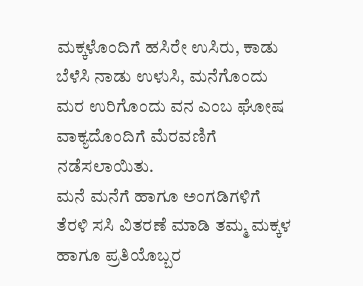ಮಕ್ಕಳೊಂದಿಗೆ ಹಸಿರೇ ಉಸಿರು, ಕಾಡು ಬೆಳೆಸಿ ನಾಡು ಉಳುಸಿ, ಮನೆಗೊಂದು ಮರ ಉರಿಗೊಂದು ವನ ಎಂಬ ಘೋಷ ವಾಕ್ಯದೊಂದಿಗೆ ಮೆರವಣಿಗೆ ನಡೆಸಲಾಯಿತು.
ಮನೆ ಮನೆಗೆ ಹಾಗೂ ಅಂಗಡಿಗಳಿಗೆ ತೆರಳಿ ಸಸಿ ವಿತರಣೆ ಮಾಡಿ ತಮ್ಮ ಮಕ್ಕಳ ಹಾಗೂ ಪ್ರತಿಯೊಬ್ಬರ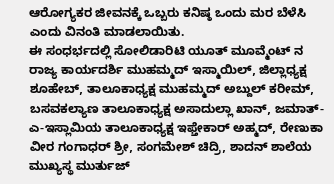ಆರೋಗ್ಯಕರ ಜೀವನಕ್ಕೆ ಒಬ್ಬರು ಕನಿಷ್ಠ ಒಂದು ಮರ ಬೆಳೆಸಿ ಎಂದು ವಿನಂತಿ ಮಾಡಲಾಯಿತು.
ಈ ಸಂಧರ್ಭದಲ್ಲಿ ಸೋಲಿಡಾರಿಟಿ ಯೂತ್ ಮೂವ್ಮೆಂಟ್ ನ ರಾಜ್ಯ ಕಾರ್ಯದರ್ಶಿ ಮುಹಮ್ಮದ್ ಇಸ್ಮಾಯಿಲ್, ಜಿಲ್ಲಾಧ್ಯಕ್ಷ ಶೂಹೇಬ್, ತಾಲೂಕಾಧ್ಯಕ್ಷ ಮುಹಮ್ಮದ್ ಅಬ್ದುಲ್ ಕರೀಮ್, ಬಸವಕಲ್ಯಾಣ ತಾಲೂಕಾಧ್ಯಕ್ಷ ಅಸಾದುಲ್ಲಾ ಖಾನ್, ಜಮಾತ್-ಎ-ಇಸ್ಲಾಮಿಯ ತಾಲೂಕಾಧ್ಯಕ್ಷ ಇಫ್ತೇಕಾರ್ ಅಹ್ಮದ್, ರೇಣುಕಾ ವೀರ ಗಂಗಾಧರ್ ಶ್ರೀ, ಸಂಗಮೇಶ್ ಚಿದ್ರಿ, ಶಾದನ್ ಶಾಲೆಯ ಮುಖ್ಯಸ್ಥ ಮುರ್ತುಜ್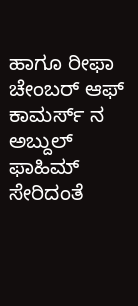ಹಾಗೂ ರೀಫಾ ಚೇಂಬರ್ ಆಫ್ ಕಾಮರ್ಸ್ ನ ಅಬ್ದುಲ್ ಫಾಹಿಮ್ ಸೇರಿದಂತೆ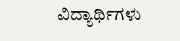ವಿದ್ಯಾರ್ಥಿಗಳು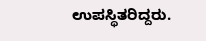ಉಪಸ್ಥಿತರಿದ್ದರು.